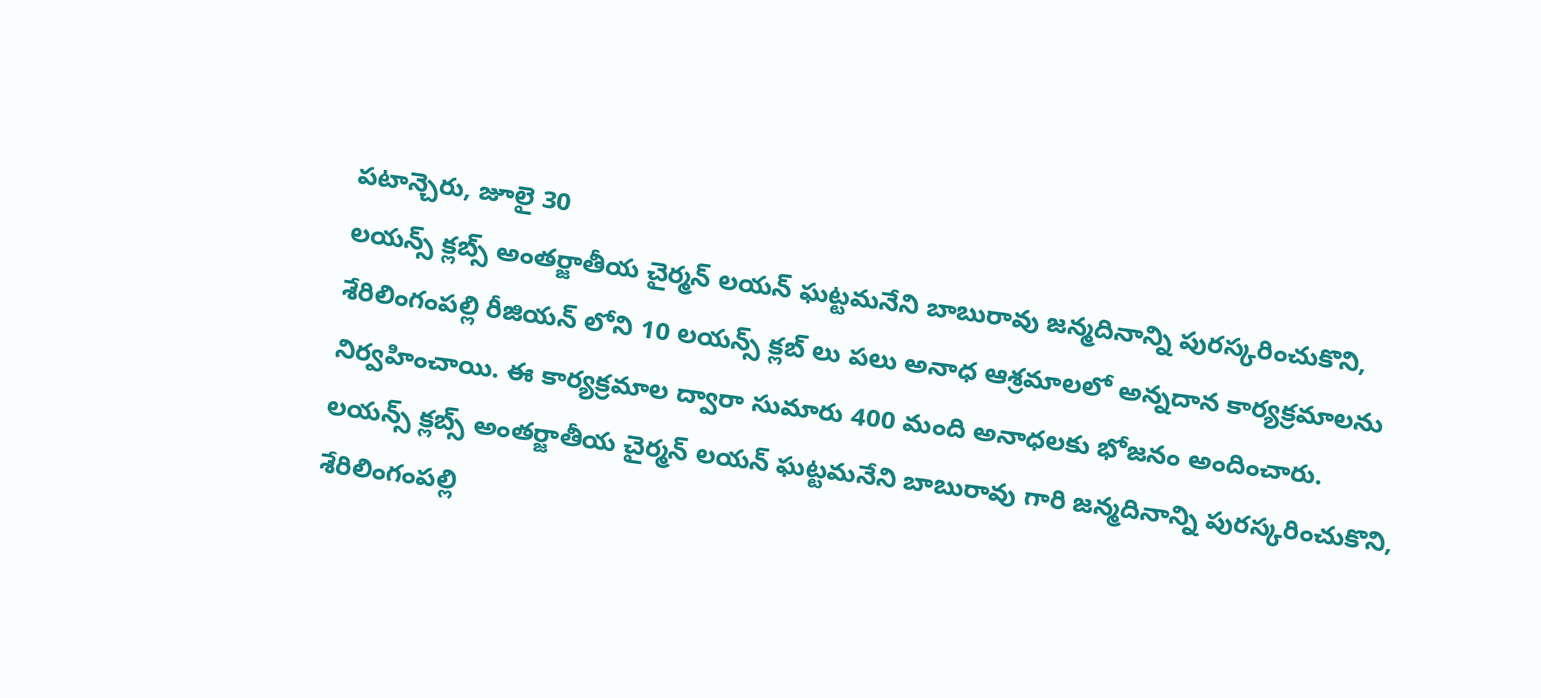పటాన్చెరు, జూలై 30
లయన్స్ క్లబ్స్ అంతర్జాతీయ చైర్మన్ లయన్ ఘట్టమనేని బాబురావు జన్మదినాన్ని పురస్కరించుకొని, శేరిలింగంపల్లి రీజియన్ లోని 10 లయన్స్ క్లబ్ లు పలు అనాధ ఆశ్రమాలలో అన్నదాన కార్యక్రమాలను నిర్వహించాయి. ఈ కార్యక్రమాల ద్వారా సుమారు 400 మంది అనాధలకు భోజనం అందించారు.
లయన్స్ క్లబ్స్ అంతర్జాతీయ చైర్మన్ లయన్ ఘట్టమనేని బాబురావు గారి జన్మదినాన్ని పురస్కరించుకొని, శేరిలింగంపల్లి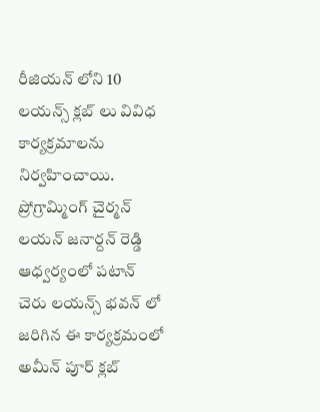రీజియన్ లోని 10 లయన్స్ క్లబ్ లు వివిధ కార్యక్రమాలను నిర్వహించాయి. ప్రోగ్రామ్మింగ్ చైర్మన్ లయన్ జనార్దన్ రెడ్డి ఆధ్వర్యంలో పటాన్ చెరు లయన్స్ భవన్ లో జరిగిన ఈ కార్యక్రమంలో అమీన్ పూర్ క్లబ్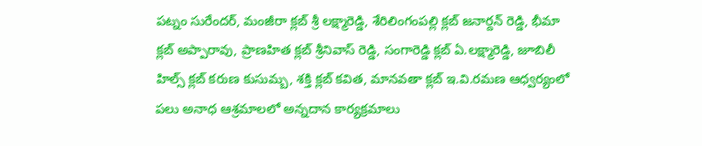పట్నం సురేందర్, మంజీరా క్లబ్ శ్రీ లక్ష్మారెడ్డి, శేరిలింగంపల్లి క్లబ్ జనార్దన్ రెడ్డి, భీమా క్లబ్ అప్పారావు, ప్రాణహిత క్లబ్ శ్రీనివాస్ రెడ్డి, సంగారెడ్డి క్లబ్ ఏ.లక్ష్మారెడ్డి, జూబిలీ హిల్స్ క్లబ్ కరుణ కుసుమ్బ, శక్తి క్లబ్ కవిత, మానవతా క్లబ్ ఇ.వి.రమణ ఆధ్వర్యంలో పలు అనాధ ఆశ్రమాలలో అన్నదాన కార్యక్రమాలు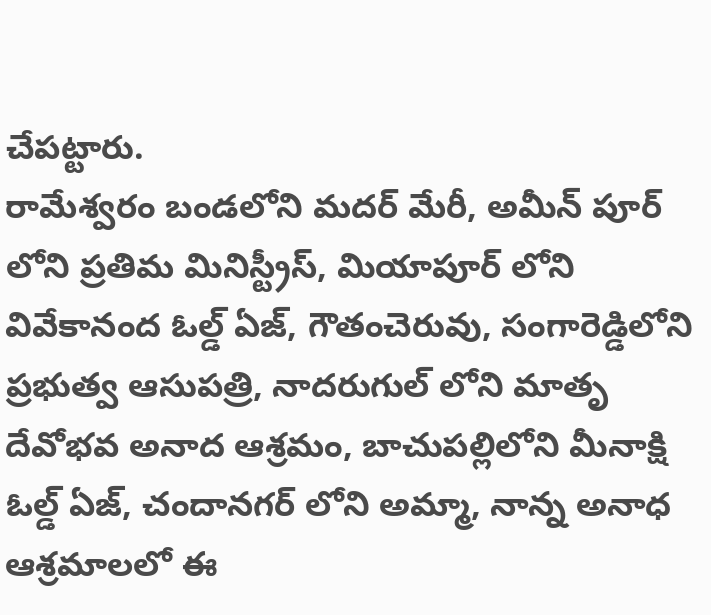చేపట్టారు.
రామేశ్వరం బండలోని మదర్ మేరీ, అమీన్ పూర్ లోని ప్రతిమ మినిస్ట్రీస్, మియాపూర్ లోని వివేకానంద ఓల్డ్ ఏజ్, గౌతంచెరువు, సంగారెడ్డిలోని ప్రభుత్వ ఆసుపత్రి, నాదరుగుల్ లోని మాతృ దేవోభవ అనాద ఆశ్రమం, బాచుపల్లిలోని మీనాక్షి ఓల్డ్ ఏజ్, చందానగర్ లోని అమ్మా, నాన్న అనాధ ఆశ్రమాలలో ఈ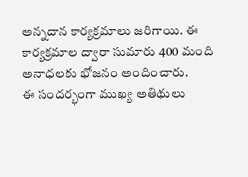అన్నదాన కార్యక్రమాలు జరిగాయి. ఈ కార్యక్రమాల ద్వారా సుమారు 400 మంది అనాధలకు భోజనం అందించారు.
ఈ సందర్భంగా ముఖ్య అతిథులు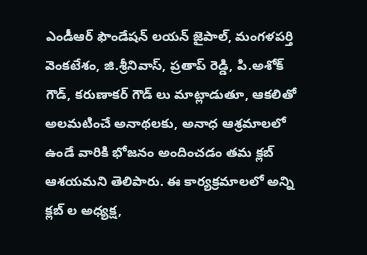ఎండీఆర్ ఫౌండేషన్ లయన్ జైపాల్, మంగళపర్తి వెంకటేశం, జి.శ్రీనివాస్, ప్రతాప్ రెడ్డి, పి.అశోక్ గౌడ్, కరుణాకర్ గౌడ్ లు మాట్లాడుతూ, ఆకలితో అలమటించే అనాథలకు, అనాధ ఆశ్రమాలలో ఉండే వారికి భోజనం అందించడం తమ క్లబ్ ఆశయమని తెలిపారు. ఈ కార్యక్రమాలలో అన్ని క్లబ్ ల అధ్యక్ష,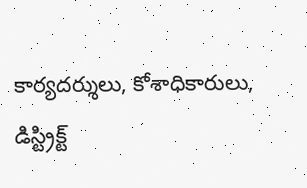కార్యదర్శులు, కోశాధికారులు, డిస్ట్రిక్ట్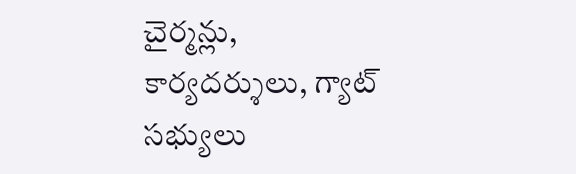చైర్మన్లు, కార్యదర్శులు, గ్యాట్ సభ్యులు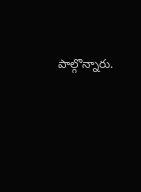పాల్గొన్నారు.